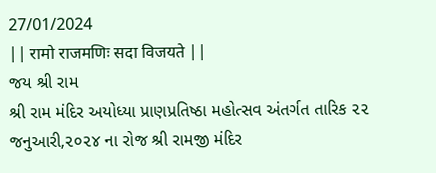27/01/2024
|| रामो राजमणिः सदा विजयते ||
જય શ્રી રામ
શ્રી રામ મંદિર અયોધ્યા પ્રાણપ્રતિષ્ઠા મહોત્સવ અંતર્ગત તારિક ૨૨ જનુઆરી,૨૦૨૪ ના રોજ શ્રી રામજી મંદિર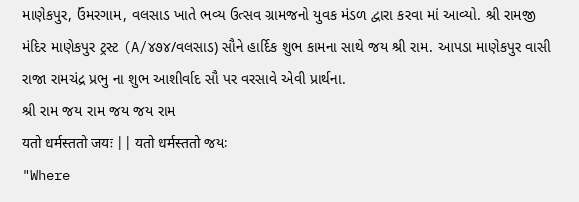માણેકપુર, ઉંમરગામ, વલસાડ ખાતે ભવ્ય ઉત્સવ ગ્રામજનો યુવક મંડળ દ્વારા કરવા માં આવ્યો. શ્રી રામજી મંદિર માણેકપુર ટ્રસ્ટ (A/૪૭૪/વલસાડ) સૌને હાર્દિક શુભ કામના સાથે જય શ્રી રામ. આપડા માણેકપુર વાસી રાજા રામચંદ્ર પ્રભુ ના શુભ આશીર્વાદ સૌ પર વરસાવે એવી પ્રાર્થના.
શ્રી રામ જય રામ જય જય રામ
यतो धर्मस्ततो जयः || यतो धर्मस्ततो જયઃ
"Where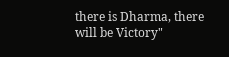there is Dharma, there will be Victory"